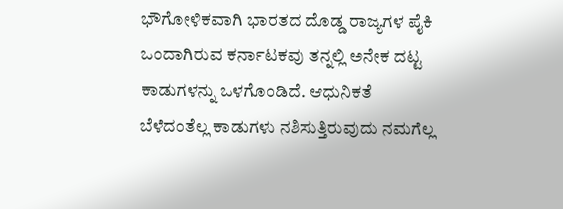ಭೌಗೋಳಿಕವಾಗಿ ಭಾರತದ ದೊಡ್ಡ ರಾಜ್ಯಗಳ ಪೈಕಿ ಒಂದಾಗಿರುವ ಕರ್ನಾಟಕವು ತನ್ನಲ್ಲಿ ಅನೇಕ ದಟ್ಟ ಕಾಡುಗಳನ್ನು ಒಳಗೊಂಡಿದೆ. ಆಧುನಿಕತೆ ಬೆಳೆದಂತೆಲ್ಲ ಕಾಡುಗಳು ನಶಿಸುತ್ತಿರುವುದು ನಮಗೆಲ್ಲ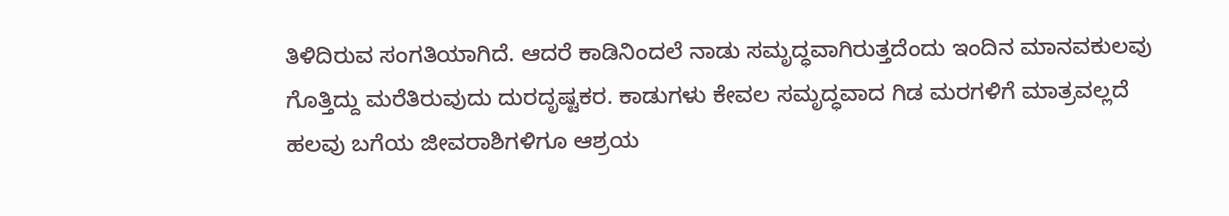ತಿಳಿದಿರುವ ಸಂಗತಿಯಾಗಿದೆ. ಆದರೆ ಕಾಡಿನಿಂದಲೆ ನಾಡು ಸಮೃದ್ಧವಾಗಿರುತ್ತದೆಂದು ಇಂದಿನ ಮಾನವಕುಲವು ಗೊತ್ತಿದ್ದು ಮರೆತಿರುವುದು ದುರದೃಷ್ಟಕರ. ಕಾಡುಗಳು ಕೇವಲ ಸಮೃದ್ಧವಾದ ಗಿಡ ಮರಗಳಿಗೆ ಮಾತ್ರವಲ್ಲದೆ ಹಲವು ಬಗೆಯ ಜೀವರಾಶಿಗಳಿಗೂ ಆಶ್ರಯ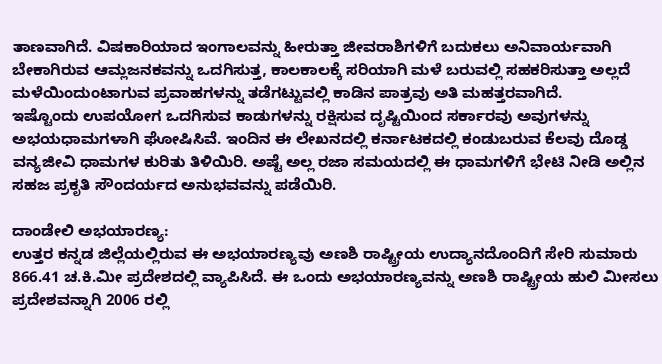ತಾಣವಾಗಿದೆ. ವಿಷಕಾರಿಯಾದ ಇಂಗಾಲವನ್ನು ಹೀರುತ್ತಾ ಜೀವರಾಶಿಗಳಿಗೆ ಬದುಕಲು ಅನಿವಾರ್ಯವಾಗಿ ಬೇಕಾಗಿರುವ ಆಮ್ಲಜನಕವನ್ನು ಒದಗಿಸುತ್ತ, ಕಾಲಕಾಲಕ್ಕೆ ಸರಿಯಾಗಿ ಮಳೆ ಬರುವಲ್ಲಿ ಸಹಕರಿಸುತ್ತಾ ಅಲ್ಲದೆ ಮಳೆಯಿಂದುಂಟಾಗುವ ಪ್ರವಾಹಗಳನ್ನು ತಡೆಗಟ್ಟುವಲ್ಲಿ ಕಾಡಿನ ಪಾತ್ರವು ಅತಿ ಮಹತ್ತರವಾಗಿದೆ.
ಇಷ್ಟೊಂದು ಉಪಯೋಗ ಒದಗಿಸುವ ಕಾಡುಗಳನ್ನು ರಕ್ಷಿಸುವ ದೃಷ್ಟಿಯಿಂದ ಸರ್ಕಾರವು ಅವುಗಳನ್ನು ಅಭಯಧಾಮಗಳಾಗಿ ಘೋಷಿಸಿವೆ. ಇಂದಿನ ಈ ಲೇಖನದಲ್ಲಿ ಕರ್ನಾಟಕದಲ್ಲಿ ಕಂಡುಬರುವ ಕೆಲವು ದೊಡ್ಡ ವನ್ಯಜೀವಿ ಧಾಮಗಳ ಕುರಿತು ತಿಳಿಯಿರಿ. ಅಷ್ಟೆ ಅಲ್ಲ ರಜಾ ಸಮಯದಲ್ಲಿ ಈ ಧಾಮಗಳಿಗೆ ಭೇಟಿ ನೀಡಿ ಅಲ್ಲಿನ ಸಹಜ ಪ್ರಕೃತಿ ಸೌಂದರ್ಯದ ಅನುಭವವನ್ನು ಪಡೆಯಿರಿ.

ದಾಂಡೇಲಿ ಅಭಯಾರಣ್ಯ:
ಉತ್ತರ ಕನ್ನಡ ಜಿಲ್ಲೆಯಲ್ಲಿರುವ ಈ ಅಭಯಾರಣ್ಯವು ಅಣಶಿ ರಾಷ್ಟ್ರೀಯ ಉದ್ಯಾನದೊಂದಿಗೆ ಸೇರಿ ಸುಮಾರು 866.41 ಚ.ಕಿ.ಮೀ ಪ್ರದೇಶದಲ್ಲಿ ವ್ಯಾಪಿಸಿದೆ. ಈ ಒಂದು ಅಭಯಾರಣ್ಯವನ್ನು ಅಣಶಿ ರಾಷ್ಟ್ರೀಯ ಹುಲಿ ಮೀಸಲು ಪ್ರದೇಶವನ್ನಾಗಿ 2006 ರಲ್ಲಿ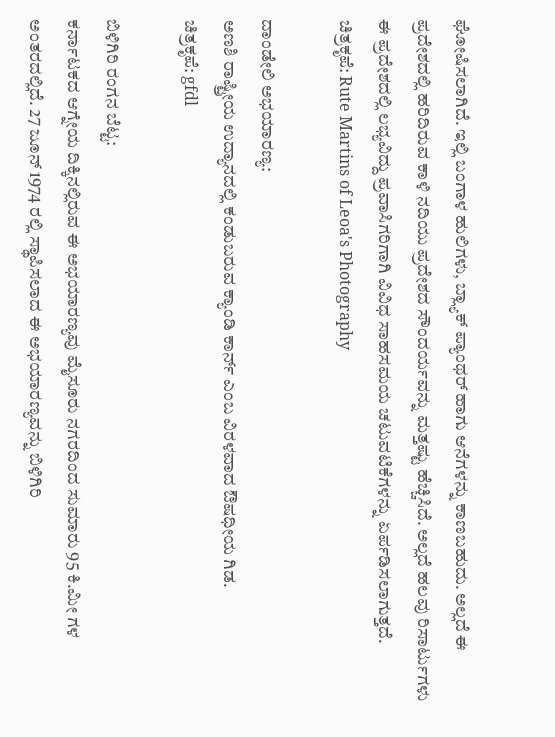ಘೋಷಿಸಲಾಗಿದೆ. ಇಲ್ಲಿ ಬಂಗಾಳ ಹುಲಿಗಳು, ಬ್ಲ್ಯಾಕ್ ಪ್ಯಾಂಥರ್ ಹಾಗು ಆನೆಗಳನ್ನು ಕಾಣಬಹುದು. ಅಲ್ಲದೆ ಈ ಪ್ರದೇಶದಲ್ಲಿ ಹರಿದಿರುವ ಕಾಳಿ ನದಿಯು ಪ್ರದೇಶದ ಸೌಂದರ್ಯವನ್ನು ಮತ್ತಷ್ಟು ಹೆಚ್ಚಿಸಿದೆ. ಅಲ್ಲದೆ ಹಲವು ರಿಸಾರ್ಟುಗಳು ಈ ಪ್ರದೇಶದಲ್ಲಿ ಲಭ್ಯವಿದ್ದು ಪ್ರವಾಸಿಗರಿಗಾಗಿ ವಿವಿಧ ಸಾಹಸಮಯ ಚಟುವಟಿಕೆಗಳನ್ನು ಏರ್ಪಡಿಸಲಾಗುತ್ತದೆ.
ಚಿತ್ರಕೃಪೆ: Rute Martins of Leoa's Photography

ದಾಂಡೇಲಿ ಅಭಯಾರಣ್ಯ:
ಅಣಶಿ ರಾಷ್ಟ್ರೀಯ ಉದ್ಯಾನದಲ್ಲಿ ಕಂಡುಬರುವ ಕ್ಯಾಂಡಿ ಕಾರ್ನ್ ಎಂಬ ವಿರಳವಾದ ಔಷಧೀಯ ಗಿಡ.
ಚಿತ್ರಕೃಪೆ: gfdl

ಬಿಳಿಗಿರಿ ರಂಗನ ಬೆಟ್ಟ:
ಕರ್ನಾಟಕದ ಆಗ್ನೇಯ ದಿಕ್ಕಿನಲ್ಲಿರುವ ಈ ಅಭಯಾರಣ್ಯವು ಮೈಸೂರು ನಗರದಿಂದ ಸುಮಾರು 95 ಕಿ.ಮೀ ಗಳ ಅಂತರದಲ್ಲಿದೆ. 27 ಜೂನ್ 1974 ರಲ್ಲಿ ಸ್ಥಾಪಿಸಲಾದ ಈ ಅಭಯಾರಣ್ಯವನ್ನು ಬಿಳಿಗಿರಿ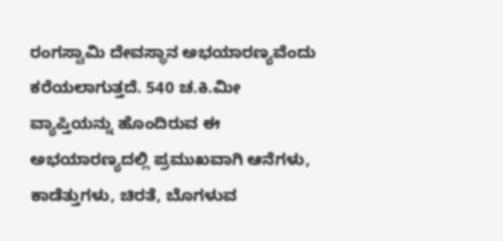ರಂಗಸ್ವಾಮಿ ದೇವಸ್ಥಾನ ಅಭಯಾರಣ್ಯವೆಂದು ಕರೆಯಲಾಗುತ್ತದೆ. 540 ಚ.ಕಿ.ಮೀ ವ್ಯಾಪ್ತಿಯನ್ನು ಹೊಂದಿರುವ ಈ ಅಭಯಾರಣ್ಯದಲ್ಲಿ ಪ್ರಮುಖವಾಗಿ ಆನೆಗಳು, ಕಾಡೆತ್ತುಗಳು, ಚಿರತೆ, ಬೊಗಳುವ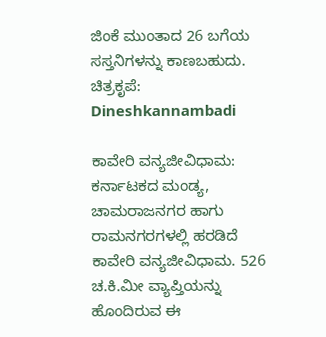ಜಿಂಕೆ ಮುಂತಾದ 26 ಬಗೆಯ ಸಸ್ತನಿಗಳನ್ನು ಕಾಣಬಹುದು.
ಚಿತ್ರಕೃಪೆ: Dineshkannambadi

ಕಾವೇರಿ ವನ್ಯಜೀವಿಧಾಮ:
ಕರ್ನಾಟಕದ ಮಂಡ್ಯ, ಚಾಮರಾಜನಗರ ಹಾಗು ರಾಮನಗರಗಳಲ್ಲಿ ಹರಡಿದೆ ಕಾವೇರಿ ವನ್ಯಜೀವಿಧಾಮ. 526 ಚ.ಕಿ.ಮೀ ವ್ಯಾಪ್ತಿಯನ್ನು ಹೊಂದಿರುವ ಈ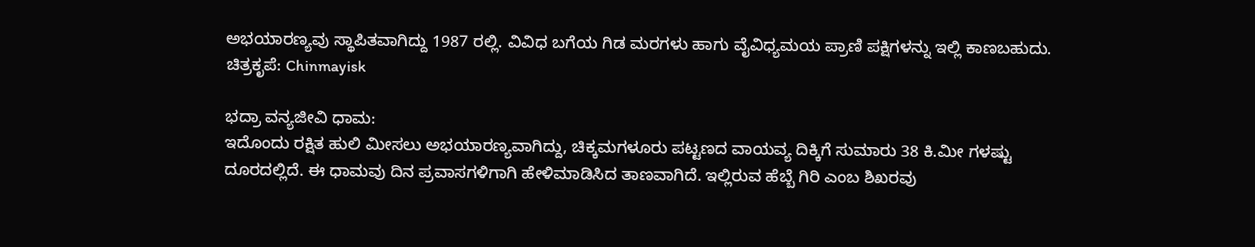ಅಭಯಾರಣ್ಯವು ಸ್ಥಾಪಿತವಾಗಿದ್ದು 1987 ರಲ್ಲಿ. ವಿವಿಧ ಬಗೆಯ ಗಿಡ ಮರಗಳು ಹಾಗು ವೈವಿಧ್ಯಮಯ ಪ್ರಾಣಿ ಪಕ್ಷಿಗಳನ್ನು ಇಲ್ಲಿ ಕಾಣಬಹುದು.
ಚಿತ್ರಕೃಪೆ: Chinmayisk

ಭದ್ರಾ ವನ್ಯಜೀವಿ ಧಾಮ:
ಇದೊಂದು ರಕ್ಷಿತ ಹುಲಿ ಮೀಸಲು ಅಭಯಾರಣ್ಯವಾಗಿದ್ದು, ಚಿಕ್ಕಮಗಳೂರು ಪಟ್ಟಣದ ವಾಯವ್ಯ ದಿಕ್ಕಿಗೆ ಸುಮಾರು 38 ಕಿ.ಮೀ ಗಳಷ್ಟು ದೂರದಲ್ಲಿದೆ. ಈ ಧಾಮವು ದಿನ ಪ್ರವಾಸಗಳಿಗಾಗಿ ಹೇಳಿಮಾಡಿಸಿದ ತಾಣವಾಗಿದೆ. ಇಲ್ಲಿರುವ ಹೆಬ್ಬೆ ಗಿರಿ ಎಂಬ ಶಿಖರವು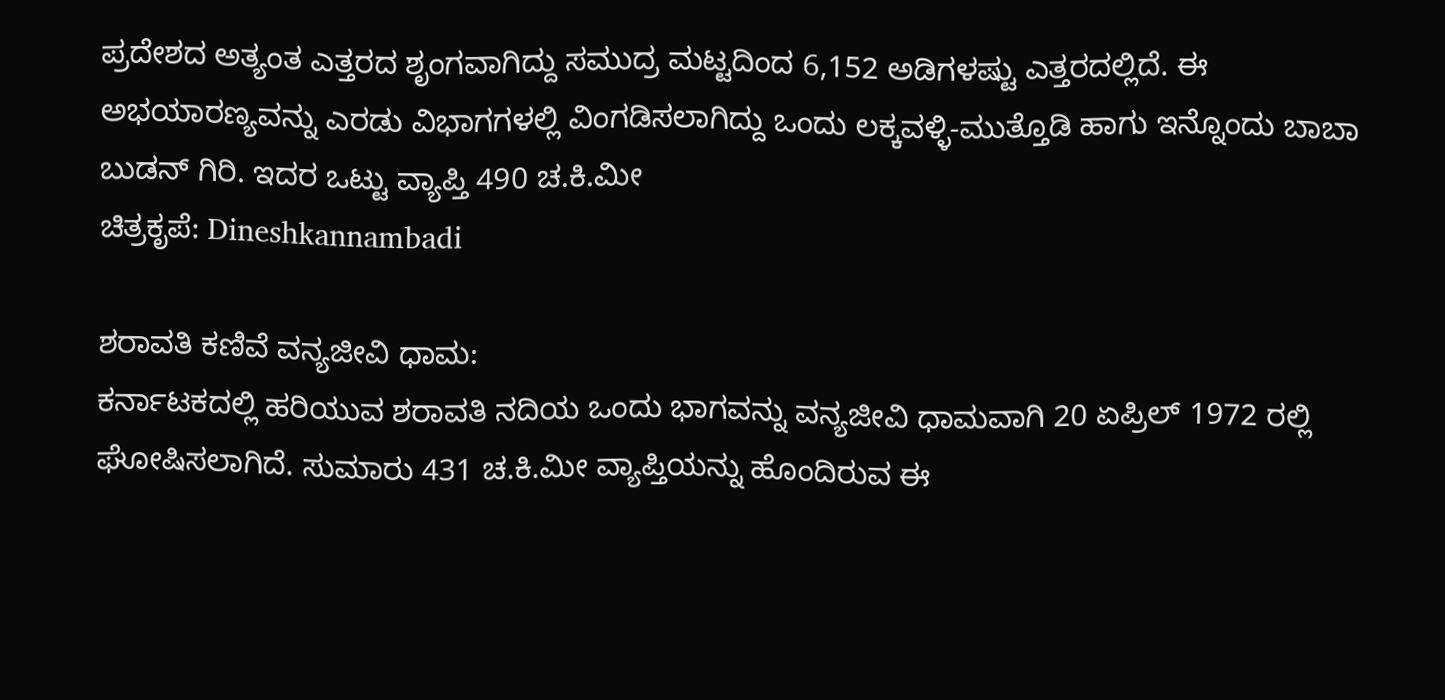ಪ್ರದೇಶದ ಅತ್ಯಂತ ಎತ್ತರದ ಶೃಂಗವಾಗಿದ್ದು ಸಮುದ್ರ ಮಟ್ಟದಿಂದ 6,152 ಅಡಿಗಳಷ್ಟು ಎತ್ತರದಲ್ಲಿದೆ. ಈ ಅಭಯಾರಣ್ಯವನ್ನು ಎರಡು ವಿಭಾಗಗಳಲ್ಲಿ ವಿಂಗಡಿಸಲಾಗಿದ್ದು ಒಂದು ಲಕ್ಕವಳ್ಳಿ-ಮುತ್ತೊಡಿ ಹಾಗು ಇನ್ನೊಂದು ಬಾಬಾ ಬುಡನ್ ಗಿರಿ. ಇದರ ಒಟ್ಟು ವ್ಯಾಪ್ತಿ 490 ಚ.ಕಿ.ಮೀ
ಚಿತ್ರಕೃಪೆ: Dineshkannambadi

ಶರಾವತಿ ಕಣಿವೆ ವನ್ಯಜೀವಿ ಧಾಮ:
ಕರ್ನಾಟಕದಲ್ಲಿ ಹರಿಯುವ ಶರಾವತಿ ನದಿಯ ಒಂದು ಭಾಗವನ್ನು ವನ್ಯಜೀವಿ ಧಾಮವಾಗಿ 20 ಏಪ್ರಿಲ್ 1972 ರಲ್ಲಿ ಘೋಷಿಸಲಾಗಿದೆ. ಸುಮಾರು 431 ಚ.ಕಿ.ಮೀ ವ್ಯಾಪ್ತಿಯನ್ನು ಹೊಂದಿರುವ ಈ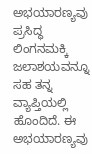ಅಭಯಾರಣ್ಯವು ಪ್ರಸಿದ್ಧ ಲಿಂಗನಮಕ್ಕಿ ಜಲಾಶಯವನ್ನೂ ಸಹ ತನ್ನ ವ್ಯಾಪ್ತಿಯಲ್ಲಿ ಹೊಂದಿದೆ. ಈ ಅಭಯಾರಣ್ಯವು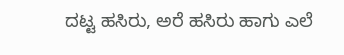ದಟ್ಟ ಹಸಿರು, ಅರೆ ಹಸಿರು ಹಾಗು ಎಲೆ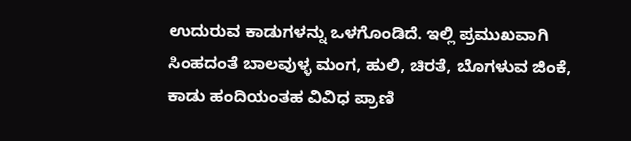ಉದುರುವ ಕಾಡುಗಳನ್ನು ಒಳಗೊಂಡಿದೆ. ಇಲ್ಲಿ ಪ್ರಮುಖವಾಗಿ ಸಿಂಹದಂತೆ ಬಾಲವುಳ್ಳ ಮಂಗ, ಹುಲಿ, ಚಿರತೆ, ಬೊಗಳುವ ಜಿಂಕೆ, ಕಾಡು ಹಂದಿಯಂತಹ ವಿವಿಧ ಪ್ರಾಣಿ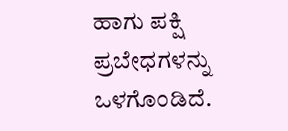ಹಾಗು ಪಕ್ಷಿ ಪ್ರಬೇಧಗಳನ್ನು ಒಳಗೊಂಡಿದೆ.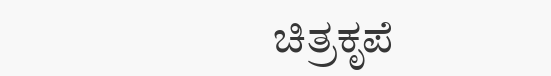ಚಿತ್ರಕೃಪೆ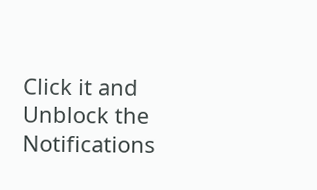Click it and Unblock the Notifications